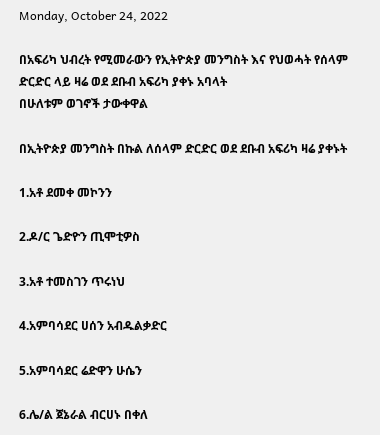Monday, October 24, 2022

በአፍሪካ ህብረት የሚመራውን የኢትዮጵያ መንግስት እና የህወሓት የሰላም ድርድር ላይ ዛሬ ወደ ደቡብ አፍሪካ ያቀኑ አባላት
በሁለቱም ወገኖች ታውቀዋል

በኢትዮጵያ መንግስት በኩል ለሰላም ድርድር ወደ ደቡብ አፍሪካ ዛሬ ያቀኑት

1.አቶ ደመቀ መኮንን

2.ዶ/ር ጌድዮን ጢሞቲዎስ

3.አቶ ተመስገን ጥሩነህ

4.አምባሳደር ሀሰን አብዱልቃድር

5.አምባሳደር ሬድዋን ሁሴን

6.ሌ/ል ጀኔራል ብርሀኑ በቀለ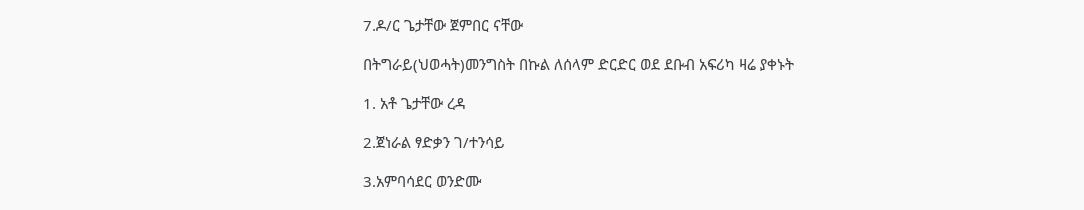7.ዶ/ር ጌታቸው ጀምበር ናቸው

በትግራይ(ህወሓት)መንግስት በኩል ለሰላም ድርድር ወደ ደቡብ አፍሪካ ዛሬ ያቀኑት

1. አቶ ጌታቸው ረዳ

2.ጀነራል ፃድቃን ገ/ተንሳይ

3.አምባሳደር ወንድሙ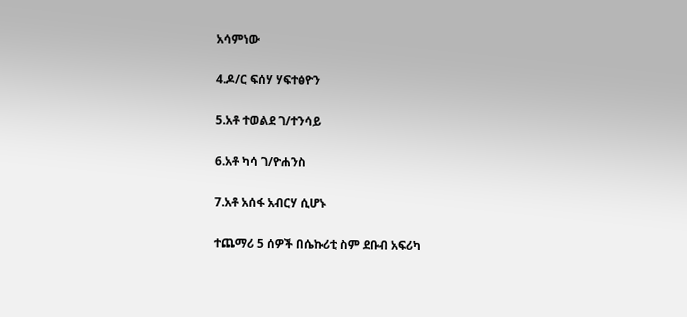አሳምነው

4.ዶ/ር ፍሰሃ ሃፍተፅዮን

5.አቶ ተወልደ ገ/ተንሳይ

6.አቶ ካሳ ገ/ዮሐንስ

7.አቶ አሰፋ አብርሃ ሲሆኑ

ተጨማሪ 5 ሰዎች በሴኩሪቲ ስም ደቡብ አፍሪካ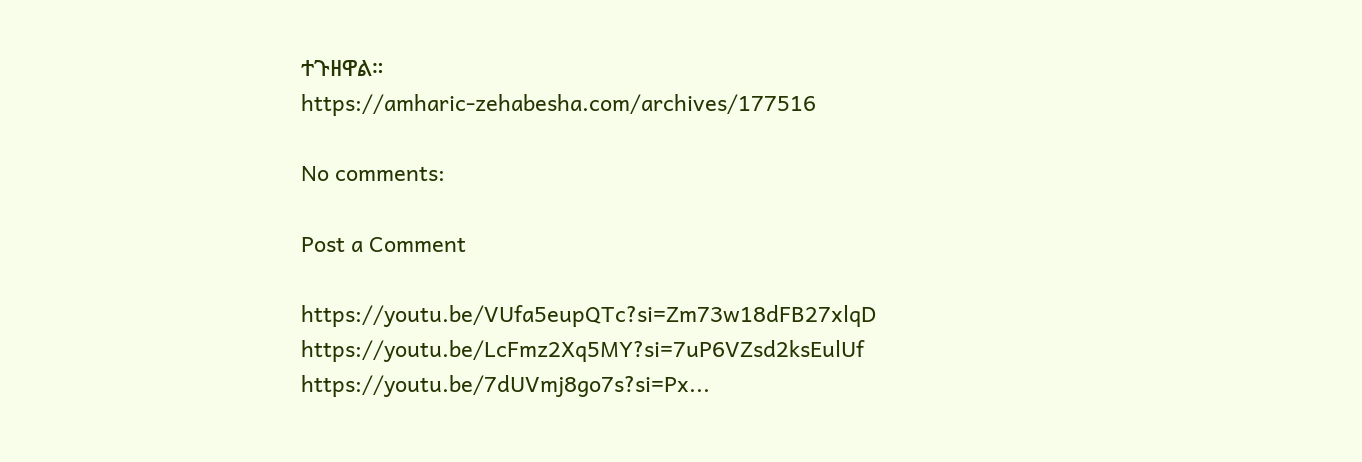ተጉዘዋል።
https://amharic-zehabesha.com/archives/177516

No comments:

Post a Comment

https://youtu.be/VUfa5eupQTc?si=Zm73w18dFB27xlqD       https://youtu.be/LcFmz2Xq5MY?si=7uP6VZsd2ksEulUf   https://youtu.be/7dUVmj8go7s?si=Px...